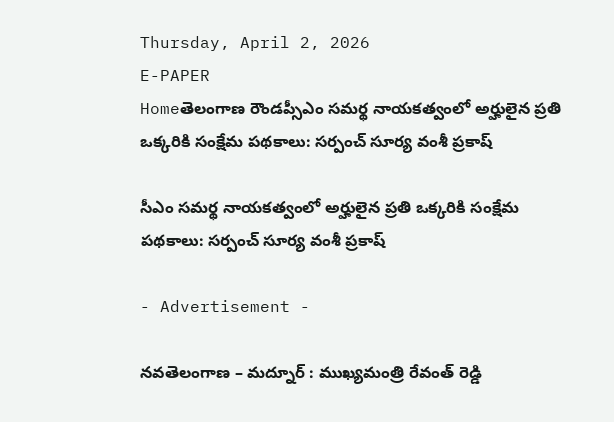Thursday, April 2, 2026
E-PAPER
Homeతెలంగాణ రౌండప్సీఎం సమర్థ నాయకత్వంలో అర్హులైన ప్రతి ఒక్కరికి సంక్షేమ పథకాలు: సర్పంచ్ సూర్య వంశీ ప్రకాష్

సీఎం సమర్థ నాయకత్వంలో అర్హులైన ప్రతి ఒక్కరికి సంక్షేమ పథకాలు: సర్పంచ్ సూర్య వంశీ ప్రకాష్

- Advertisement -

నవతెలంగాణ – మద్నూర్ : ముఖ్యమంత్రి రేవంత్ రెడ్డి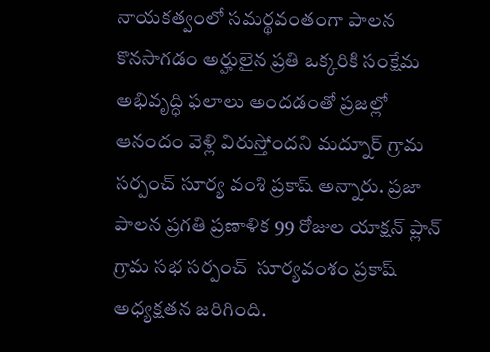నాయకత్వంలో సమర్థవంతంగా పాలన కొనసాగడం అర్హులైన ప్రతి ఒక్కరికి సంక్షేమ అభివృద్ధి ఫలాలు అందడంతో ప్రజల్లో ఆనందం వెళ్లి విరుస్తోందని మద్నూర్ గ్రామ సర్పంచ్ సూర్య వంశి ప్రకాష్ అన్నారు. ప్రజా పాలన ప్రగతి ప్రణాళిక 99 రోజుల యాక్షన్ ప్లాన్ గ్రామ సభ సర్పంచ్  సూర్యవంశం ప్రకాష్ అధ్యక్షతన జరిగింది.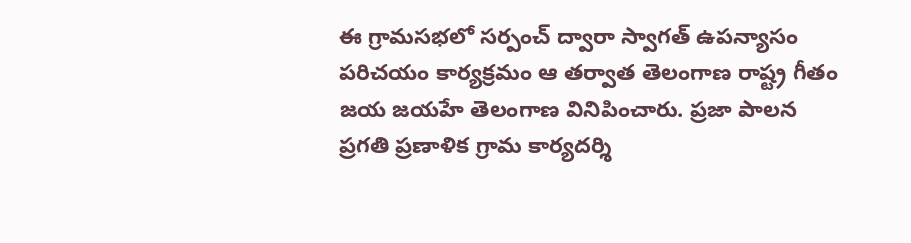ఈ గ్రామసభలో సర్పంచ్ ద్వారా స్వాగత్ ఉపన్యాసం పరిచయం కార్యక్రమం ఆ తర్వాత తెలంగాణ రాష్ట్ర గీతం జయ జయహే తెలంగాణ వినిపించారు. ప్రజా పాలన ప్రగతి ప్రణాళిక గ్రామ కార్యదర్శి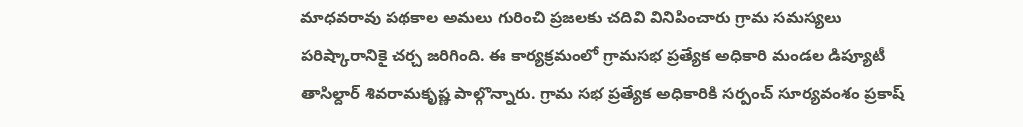మాధవరావు పథకాల అమలు గురించి ప్రజలకు చదివి వినిపించారు గ్రామ సమస్యలు పరిష్కారానికై చర్చ జరిగింది. ఈ కార్యక్రమంలో గ్రామసభ ప్రత్యేక అధికారి మండల డిప్యూటీ తాసిల్దార్ శివరామకృష్ణ పాల్గొన్నారు. గ్రామ సభ ప్రత్యేక అధికారికి సర్పంచ్ సూర్యవంశం ప్రకాష్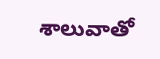శాలువాతో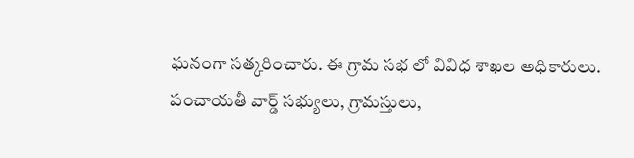ఘనంగా సత్కరించారు. ఈ గ్రామ సభ లో వివిధ శాఖల అధికారులు. పంచాయతీ వార్డ్ సభ్యులు, గ్రామస్తులు,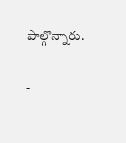పాల్గొన్నారు.

-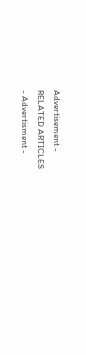Advertisement -
RELATED ARTICLES
- Advertisment -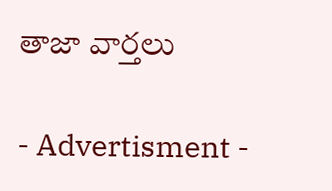తాజా వార్తలు

- Advertisment -